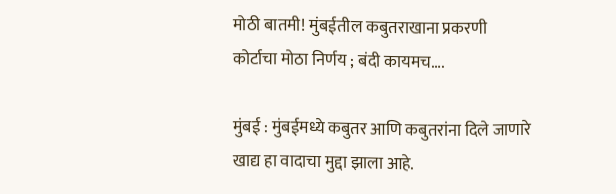मोठी बातमी! मुंबईतील कबुतराखाना प्रकरणी कोर्टाचा मोठा निर्णय ; बंदी कायमच….

मुंबई : मुंबईमध्ये कबुतर आणि कबुतरांना दिले जाणारे खाद्य हा वादाचा मुद्दा झाला आहे.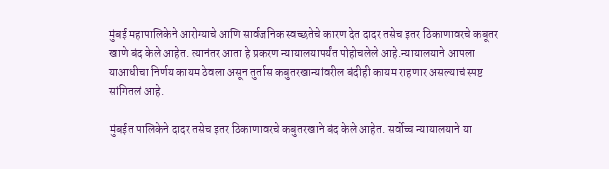मुंबई महापालिकेने आरोग्याचे आणि सार्वजनिक स्वच्छतेचे कारण देत दादर तसेच इतर ठिकाणावरचे कबूतर खाणे बंद केले आहेत. त्यानंतर आता हे प्रकरण न्यायालयापर्यंत पोहोचलेले आहे.न्यायालयाने आपला याआधीचा निर्णय कायम ठेवला असून तुर्तास कबुतरखान्यांवरील बंदीही कायम राहणार असल्याचं स्पष्ट सांगितलं आहे.

मुंबईत पालिकेने दादर तसेच इतर ठिकाणावरचे कबुतरखाने बंद केले आहेत. सर्वोच्च न्यायालयाने या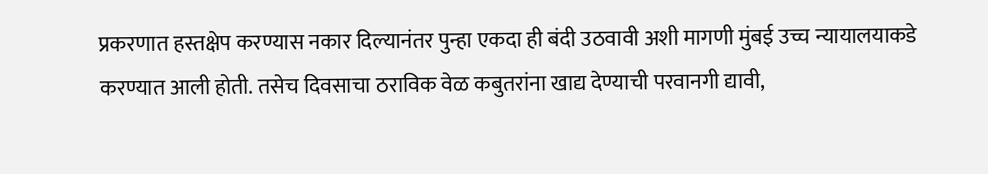प्रकरणात हस्तक्षेप करण्यास नकार दिल्यानंतर पुन्हा एकदा ही बंदी उठवावी अशी मागणी मुंबई उच्च न्यायालयाकडे करण्यात आली होती. तसेच दिवसाचा ठराविक वेळ कबुतरांना खाद्य देण्याची परवानगी द्यावी,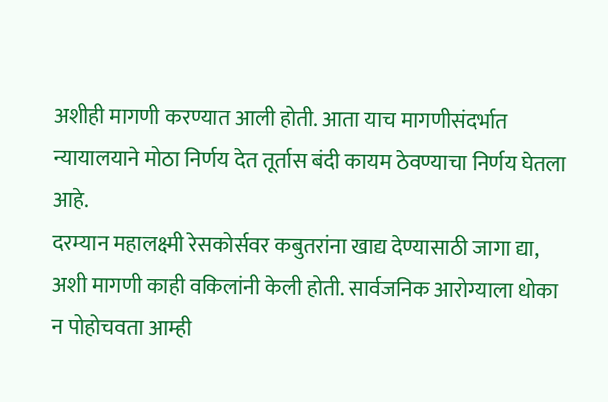अशीही मागणी करण्यात आली होती. आता याच मागणीसंदर्भात न्यायालयाने मोठा निर्णय देत तूर्तास बंदी कायम ठेवण्याचा निर्णय घेतला आहे.
दरम्यान महालक्ष्मी रेसकोर्सवर कबुतरांना खाद्य देण्यासाठी जागा द्या, अशी मागणी काही वकिलांनी केली होती. सार्वजनिक आरोग्याला धोका न पोहोचवता आम्ही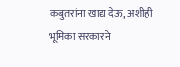कबुतरांना खाद्य देऊ, अशीही भूमिका सरकारने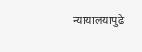न्यायालयापुढे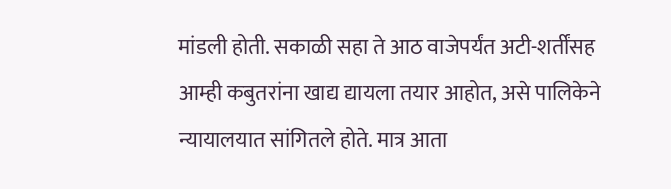मांडली होती. सकाळी सहा ते आठ वाजेपर्यंत अटी-शर्तींसह आम्ही कबुतरांना खाद्य द्यायला तयार आहोत, असे पालिकेने न्यायालयात सांगितले होते. मात्र आता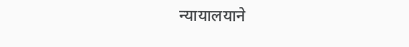न्यायालयाने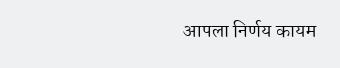आपला निर्णय कायम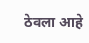ठेवला आहे